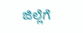ಜಿಲ್ಲೆಗೆ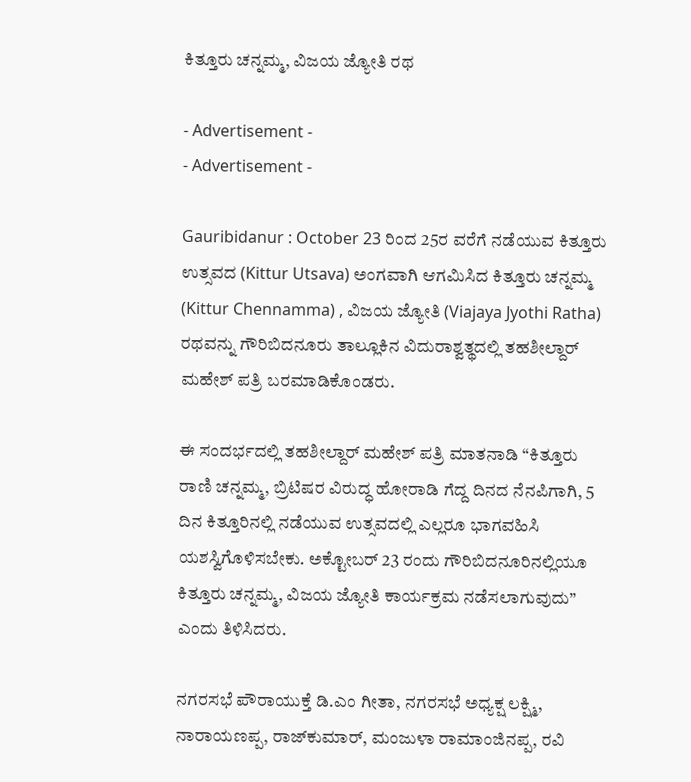ಕಿತ್ತೂರು ಚನ್ನಮ್ಮ, ವಿಜಯ ಜ್ಯೋತಿ ರಥ

- Advertisement -
- Advertisement -

Gauribidanur : October 23 ರಿಂದ 25ರ ವರೆಗೆ ನಡೆಯುವ ಕಿತ್ತೂರು ಉತ್ಸವದ (Kittur Utsava) ಅಂಗವಾಗಿ ಆಗಮಿಸಿದ ಕಿತ್ತೂರು ಚನ್ನಮ್ಮ (Kittur Chennamma) , ವಿಜಯ ಜ್ಯೋತಿ (Viajaya Jyothi Ratha) ರಥವನ್ನು ಗೌರಿಬಿದನೂರು ತಾಲ್ಲೂಕಿನ ವಿದುರಾಶ್ವತ್ಥದಲ್ಲಿ ತಹಶೀಲ್ದಾರ್ ಮಹೇಶ್ ಪತ್ರಿ ಬರಮಾಡಿಕೊಂಡರು.

ಈ ಸಂದರ್ಭದಲ್ಲಿ ತಹಶೀಲ್ದಾರ್ ಮಹೇಶ್ ಪತ್ರಿ ಮಾತನಾಡಿ “ಕಿತ್ತೂರು ರಾಣಿ ಚನ್ನಮ್ಮ, ಬ್ರಿಟಿಷರ ವಿರುದ್ಧ ಹೋರಾಡಿ ಗೆದ್ದ ದಿನದ ನೆನಪಿಗಾಗಿ, 5 ದಿನ ಕಿತ್ತೂರಿನಲ್ಲಿ ನಡೆಯುವ ಉತ್ಸವದಲ್ಲಿ ಎಲ್ಲರೂ ಭಾಗವಹಿಸಿ ಯಶಸ್ವಿಗೊಳಿಸಬೇಕು. ಅಕ್ಟೋಬರ್ 23 ರಂದು ಗೌರಿಬಿದನೂರಿನಲ್ಲಿಯೂ ಕಿತ್ತೂರು ಚನ್ನಮ್ಮ, ವಿಜಯ ಜ್ಯೋತಿ ಕಾರ್ಯಕ್ರಮ ನಡೆಸಲಾಗುವುದು” ಎಂದು ತಿಳಿಸಿದರು.

ನಗರಸಭೆ ಪೌರಾಯುಕ್ತೆ ಡಿ.ಎಂ ಗೀತಾ, ನಗರಸಭೆ ಅಧ್ಯಕ್ಷ ಲಕ್ಷ್ಮಿ, ನಾರಾಯಣಪ್ಪ, ರಾಜ್‌ಕುಮಾರ್, ಮಂಜುಳಾ ರಾಮಾಂಜಿನಪ್ಪ, ರವಿ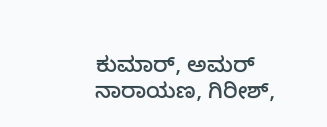ಕುಮಾರ್, ಅಮರ್ ನಾರಾಯಣ, ಗಿರೀಶ್,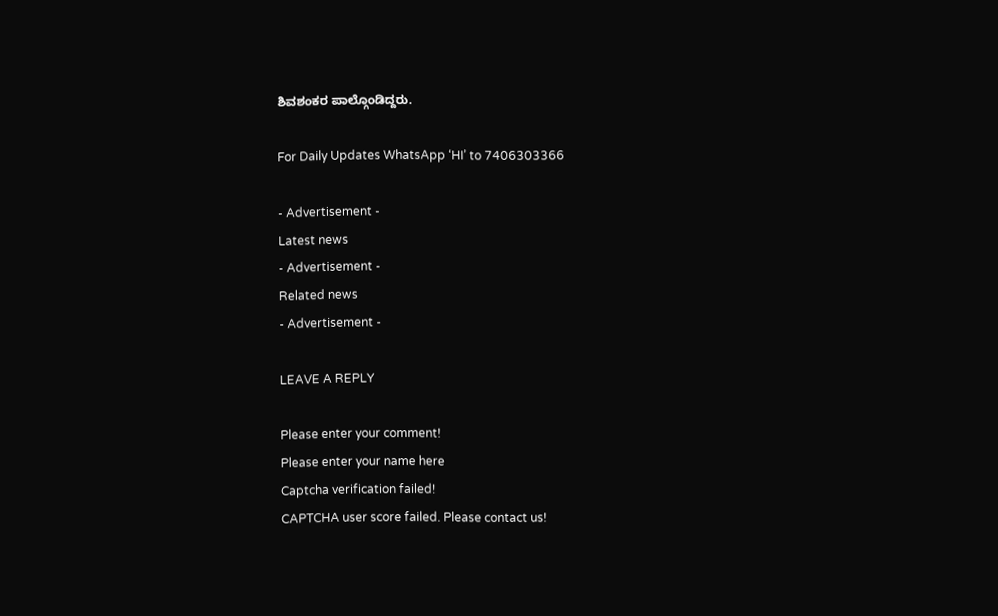ಶಿವಶಂಕರ ಪಾಲ್ಗೊಂಡಿದ್ದರು.

For Daily Updates WhatsApp ‘HI’ to 7406303366

- Advertisement -
Latest news
- Advertisement -
Related news
- Advertisement -

LEAVE A REPLY

Please enter your comment!
Please enter your name here
Captcha verification failed!
CAPTCHA user score failed. Please contact us!